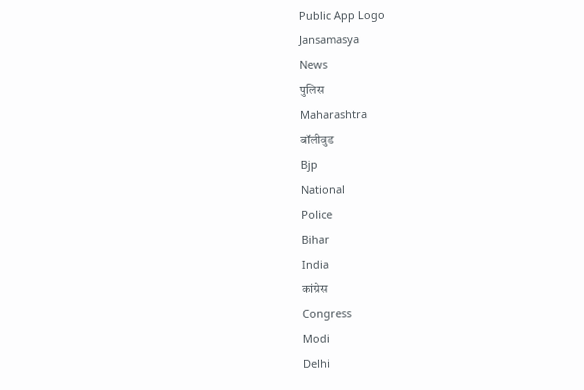Public App Logo
Jansamasya
News
पुलिस
Maharashtra
बॉलीवुड
Bjp
National
Police
Bihar
India
कांग्रेस
Congress
Modi
Delhi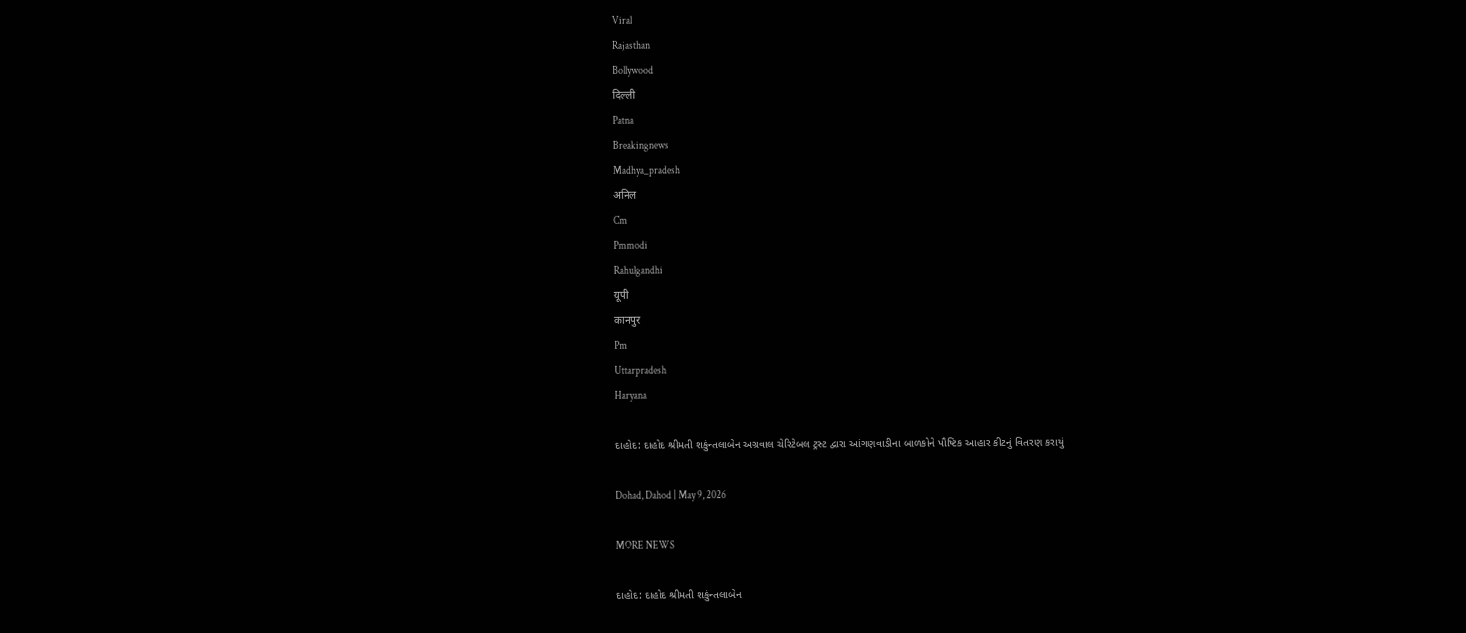Viral
Rajasthan
Bollywood
दिल्ली
Patna
Breakingnews
Madhya_pradesh
अनिल
Cm
Pmmodi
Rahulgandhi
यूपी
कानपुर
Pm
Uttarpradesh
Haryana

દાહોદ: દાહોદ શ્રીમતી શકુંન્તલાબેન અગ્રવાલ ચેરિટેબલ ટ્રસ્ટ દ્વારા આંગણવાડીના બાળકોને પૌષ્ટિક આહાર કીટનું વિતરણ કરાયું

Dohad, Dahod | May 9, 2026

MORE NEWS

દાહોદ: દાહોદ શ્રીમતી શકુંન્તલાબેન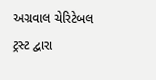અગ્રવાલ ચેરિટેબલ ટ્રસ્ટ દ્વારા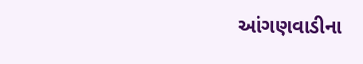આંગણવાડીના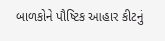બાળકોને પૌષ્ટિક આહાર કીટનું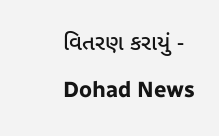વિતરણ કરાયું - Dohad News